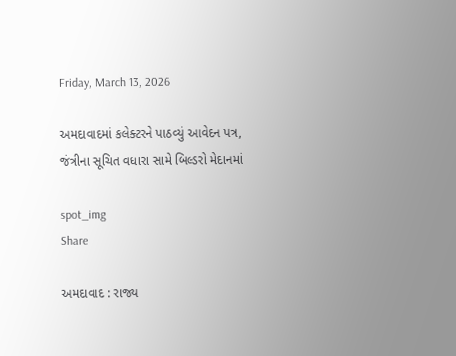Friday, March 13, 2026

અમદાવાદમાં કલેક્ટરને પાઠવ્યું આવેદન પત્ર, જંત્રીના સૂચિત વધારા સામે બિલ્ડરો મેદાનમાં

spot_img
Share

અમદાવાદ : રાજ્ય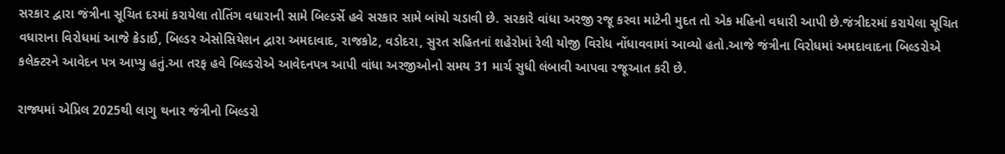સરકાર દ્વારા જંત્રીના સૂચિત દરમાં કરાયેલા તોતિંગ વધારાની સામે બિલ્ડર્સે હવે સરકાર સામે બાંયો ચડાવી છે. સરકારે વાંધા અરજી રજૂ કરવા માટેની મુદત તો એક મહિનો વધારી આપી છે.જંત્રીદરમાં કરાયેલા સૂચિત વધારાના વિરોધમાં આજે ક્રેડાઈ, બિલ્ડર એસોસિયેશન દ્વારા અમદાવાદ, રાજકોટ, વડોદરા, સુરત સહિતનાં શહેરોમાં રેલી યોજી વિરોધ નોંધાવવામાં આવ્યો હતો.આજે જંત્રીના વિરોધમાં અમદાવાદના બિલ્ડરોએ કલેક્ટરને આવેદન પત્ર આપ્યુ હતું.આ તરફ હવે બિલ્ડરોએ આવેદનપત્ર આપી વાંધા અરજીઓનો સમય 31 માર્ચ સુધી લંબાવી આપવા રજૂઆત કરી છે.

રાજ્યમાં એપ્રિલ 2025થી લાગુ થનાર જંત્રીનો બિલ્ડરો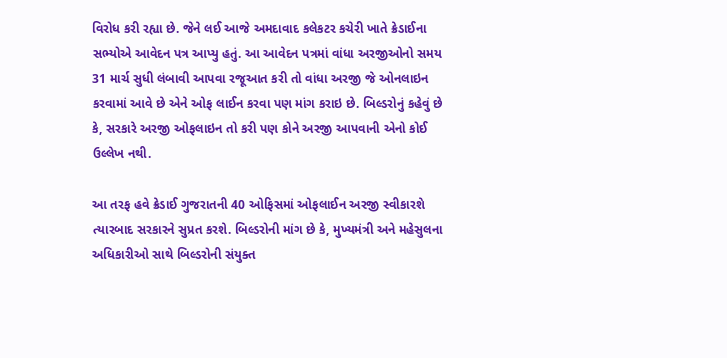વિરોધ કરી રહ્યા છે. જેને લઈ આજે અમદાવાદ કલેકટર કચેરી ખાતે ક્રેડાઈના સભ્યોએ આવેદન પત્ર આપ્યુ હતું. આ આવેદન પત્રમાં વાંધા અરજીઓનો સમય 31 માર્ચ સુધી લંબાવી આપવા રજૂઆત કરી તો વાંધા અરજી જે ઓનલાઇન કરવામાં આવે છે એને ઓફ લાઈન કરવા પણ માંગ કરાઇ છે. બિલ્ડરોનું કહેવું છે કે, સરકારે અરજી ઓફલાઇન તો કરી પણ કોને અરજી આપવાની એનો કોઈ ઉલ્લેખ નથી.

આ તરફ હવે ક્રેડાઈ ગુજરાતની 40 ઓફિસમાં ઓફલાઈન અરજી સ્વીકારશે ત્યારબાદ સરકારને સુપ્રત કરશે. બિલ્ડરોની માંગ છે કે, મુખ્યમંત્રી અને મહેસુલના અધિકારીઓ સાથે બિલ્ડરોની સંયુક્ત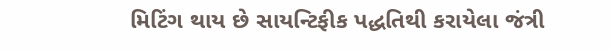મિટિંગ થાય છે સાયન્ટિફીક પદ્ધતિથી કરાયેલા જંત્રી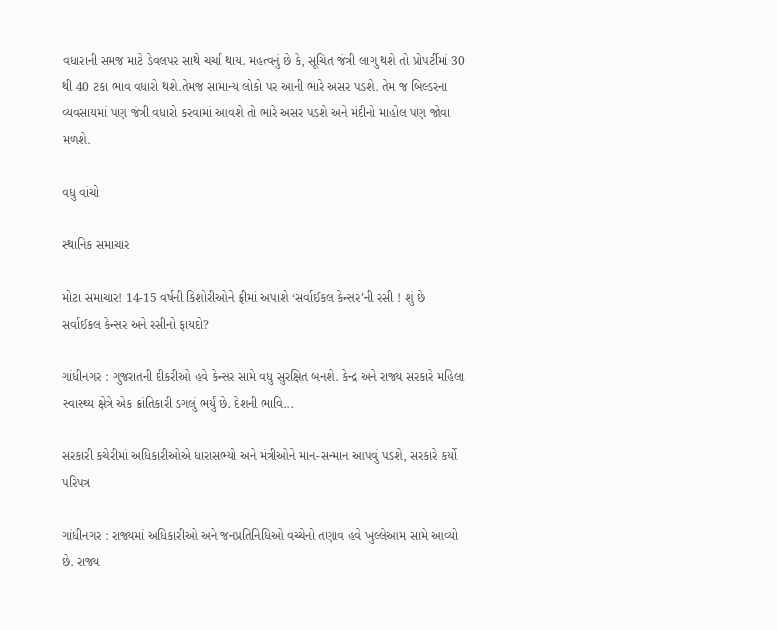વધારાની સમજ માટે ડેવલપર સાથે ચર્ચા થાય. મહત્વનું છે કે, સૂચિત જંત્રી લાગુ થશે તો પ્રોપર્ટીમાં 30 થી 40 ટકા ભાવ વધારો થશે.તેમજ સામાન્ય લોકો પર આની ભારે અસર પડશે. તેમ જ બિલ્ડરના વ્યવસાયમાં પણ જંત્રી વધારો કરવામાં આવશે તો ભારે અસર પડશે અને મંદીનો માહોલ પણ જોવા મળશે.

વધુ વાંચો

સ્થાનિક સમાચાર

મોટા સમાચાર! 14-15 વર્ષની કિશોરીઓને ફ્રીમાં અપાશે ‘સર્વાઈકલ કેન્સર’ની રસી ! શું છે સર્વાઈકલ કેન્સર અને રસીનો ફાયદો?

ગાંધીનગર : ગુજરાતની દીકરીઓ હવે કેન્સર સામે વધુ સુરક્ષિત બનશે. કેન્દ્ર અને રાજ્ય સરકારે મહિલા સ્વાસ્થ્ય ક્ષેત્રે એક ક્રાંતિકારી ડગલું ભર્યું છે. દેશની ભાવિ...

સરકારી કચેરીમાં અધિકારીઓએ ધારાસભ્યો અને મંત્રીઓને માન-સન્માન આપવું પડશે, સરકારે કર્યો પરિપત્ર

ગાંધીનગર : રાજ્યમાં અધિકારીઓ અને જનપ્રતિનિધિઓ વચ્ચેનો તણાવ હવે ખુલ્લેઆમ સામે આવ્યો છે. રાજ્ય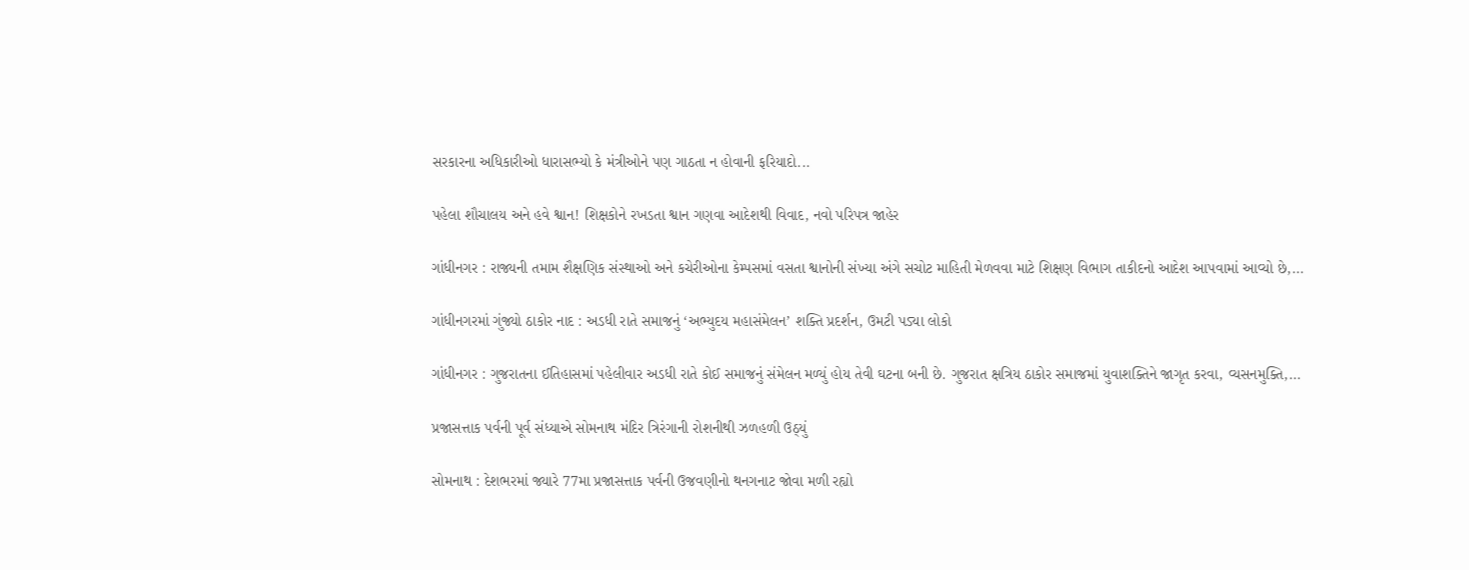સરકારના અધિકારીઓ ધારાસભ્યો કે મંત્રીઓને પણ ગાઠતા ન હોવાની ફરિયાદો...

પહેલા શૌચાલય અને હવે શ્વાન! શિક્ષકોને રખડતા શ્વાન ગણવા આદેશથી વિવાદ, નવો પરિપત્ર જાહેર

ગાંધીનગર : રાજ્યની તમામ શૈક્ષણિક સંસ્થાઓ અને કચેરીઓના કેમ્પસમાં વસતા શ્વાનોની સંખ્યા અંગે સચોટ માહિતી મેળવવા માટે શિક્ષણ વિભાગ તાકીદનો આદેશ આપવામાં આવ્યો છે,...

ગાંધીનગરમાં ગુંજ્યો ઠાકોર નાદ : અડધી રાતે સમાજનું ‘અભ્યુદય મહાસંમેલન’ શક્તિ પ્રદર્શન, ઉમટી પડ્યા લોકો

ગાંધીનગર : ગુજરાતના ઈતિહાસમાં પહેલીવાર અડધી રાતે કોઈ સમાજનું સંમેલન મળ્યું હોય તેવી ઘટના બની છે. ગુજરાત ક્ષત્રિય ઠાકોર સમાજમાં યુવાશક્તિને જાગૃત કરવા, વ્યસનમુક્તિ,...

પ્રજાસત્તાક પર્વની પૂર્વ સંધ્યાએ સોમનાથ મંદિર ત્રિરંગાની રોશનીથી ઝળહળી ઉઠ્યું

સોમનાથ : દેશભરમાં જ્યારે 77મા પ્રજાસત્તાક પર્વની ઉજવણીનો થનગનાટ જોવા મળી રહ્યો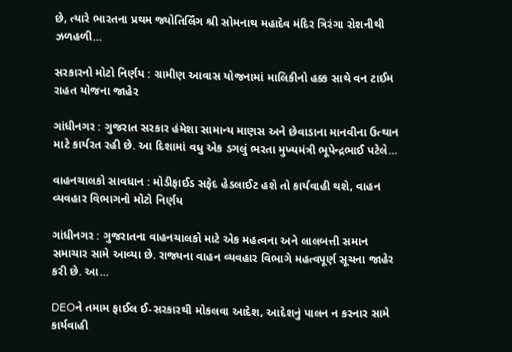છે, ત્યારે ભારતના પ્રથમ જ્યોતિર્લિંગ શ્રી સોમનાથ મહાદેવ મંદિર ત્રિરંગા રોશનીથી ઝળહળી...

સરકારનો મોટો નિર્ણય : ગ્રામીણ આવાસ યોજનામાં માલિકીનો હક્ક સાથે વન ટાઈમ રાહત યોજના જાહેર

ગાંધીનગર : ગુજરાત સરકાર હંમેશા સામાન્ય માણસ અને છેવાડાના માનવીના ઉત્થાન માટે કાર્યરત રહી છે. આ દિશામાં વધુ એક ડગલું ભરતા મુખ્યમંત્રી ભૂપેન્દ્રભાઈ પટેલે...

વાહનચાલકો સાવધાન : મોડીફાઈડ સફેદ હેડલાઈટ હશે તો કાર્યવાહી થશે, વાહન વ્યવહાર વિભાગનો મોટો નિર્ણય

ગાંધીનગર : ગુજરાતના વાહનચાલકો માટે એક મહત્વના અને લાલબત્તી સમાન સમાચાર સામે આવ્યા છે. રાજ્યના વાહન વ્યવહાર વિભાગે મહત્વપૂર્ણ સૂચના જાહેર કરી છે. આ...

DEOને તમામ ફાઈલ ઈ-સરકારથી મોકલવા આદેશ, આદેશનું પાલન ન કરનાર સામે કાર્યવાહી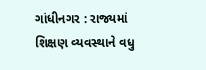ગાંધીનગર : રાજ્યમાં શિક્ષણ વ્યવસ્થાને વધુ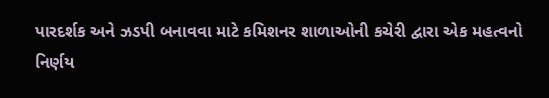પારદર્શક અને ઝડપી બનાવવા માટે કમિશનર શાળાઓની કચેરી દ્વારા એક મહત્વનો નિર્ણય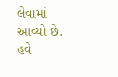લેવામાં આવ્યો છે. હવે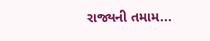રાજ્યની તમામ...